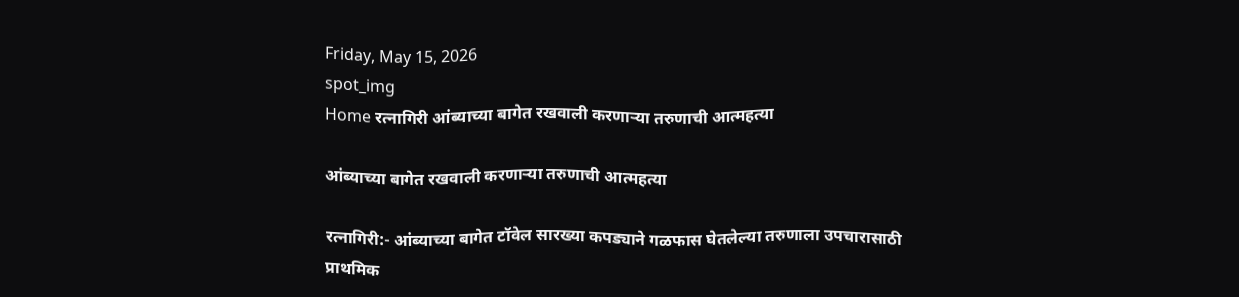Friday, May 15, 2026
spot_img
Home रत्नागिरी आंब्याच्या बागेत रखवाली करणाऱ्या तरुणाची आत्महत्या

आंब्याच्या बागेत रखवाली करणाऱ्या तरुणाची आत्महत्या

रत्नागिरी:- आंब्याच्या बागेत टॉवेल सारख्या कपड्याने गळफास घेतलेल्या तरुणाला उपचारासाठी प्राथमिक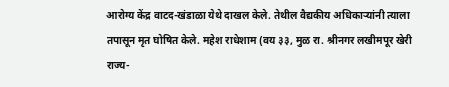आरोग्य केंद्र वाटद-खंडाळा येथे दाखल केले. तेथील वैद्यकीय अधिकाऱ्यांनी त्याला तपासून मृत घोषित केले. महेश राधेशाम (वय ३३, मुळ रा. श्रीनगर लखीमपूर खेरी राज्य-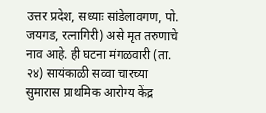उत्तर प्रदेश, सध्याः सांडेलावगण, पो. जयगड, रत्नागिरी) असे मृत तरुणाचे नाव आहे. ही घटना मंगळवारी (ता. २४) सायंकाळी सव्वा चारच्या सुमारास प्राथमिक आरोग्य केंद्र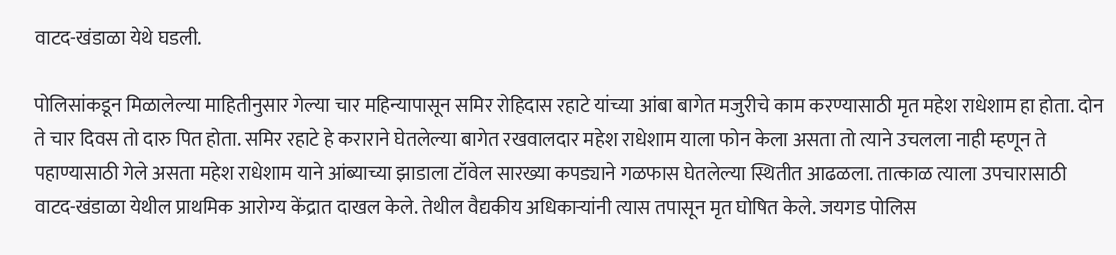वाटद-खंडाळा येथे घडली.

पोलिसांकडून मिळालेल्या माहितीनुसार गेल्या चार महिन्यापासून समिर रोहिदास रहाटे यांच्या आंबा बागेत मजुरीचे काम करण्यासाठी मृत महेश राधेशाम हा होता. दोन ते चार दिवस तो दारु पित होता. समिर रहाटे हे कराराने घेतलेल्या बागेत रखवालदार महेश राधेशाम याला फोन केला असता तो त्याने उचलला नाही म्हणून ते पहाण्यासाठी गेले असता महेश राधेशाम याने आंब्याच्या झाडाला टॉवेल सारख्या कपड्याने गळफास घेतलेल्या स्थितीत आढळला. तात्काळ त्याला उपचारासाठी वाटद-खंडाळा येथील प्राथमिक आरोग्य केंद्रात दाखल केले. तेथील वैद्यकीय अधिकाऱ्यांनी त्यास तपासून मृत घोषित केले. जयगड पोलिस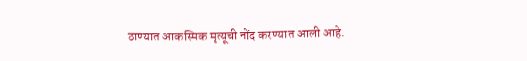ठाण्यात आकस्मिक मृत्यूची नोंद करण्यात आली आहे.